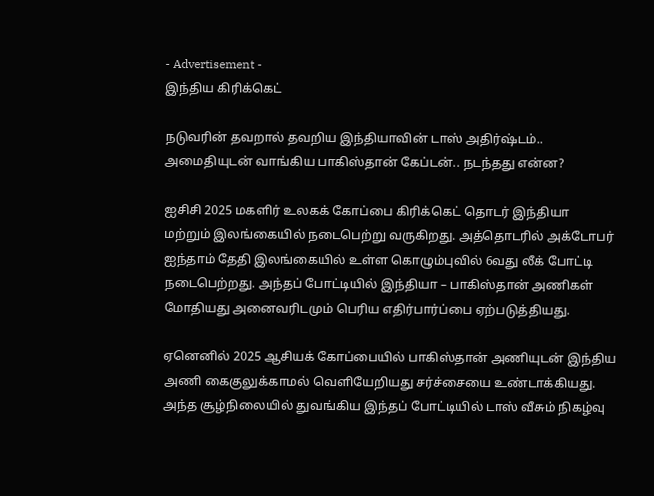- Advertisement -
இந்திய கிரிக்கெட்

நடுவரின் தவறால் தவறிய இந்தியாவின் டாஸ் அதிர்ஷ்டம்.. அமைதியுடன் வாங்கிய பாகிஸ்தான் கேப்டன்.. நடந்தது என்ன?

ஐசிசி 2025 மகளிர் உலகக் கோப்பை கிரிக்கெட் தொடர் இந்தியா மற்றும் இலங்கையில் நடைபெற்று வருகிறது. அத்தொடரில் அக்டோபர் ஐந்தாம் தேதி இலங்கையில் உள்ள கொழும்புவில் 6வது லீக் போட்டி நடைபெற்றது. அந்தப் போட்டியில் இந்தியா – பாகிஸ்தான் அணிகள் மோதியது அனைவரிடமும் பெரிய எதிர்பார்ப்பை ஏற்படுத்தியது.

ஏனெனில் 2025 ஆசியக் கோப்பையில் பாகிஸ்தான் அணியுடன் இந்திய அணி கைகுலுக்காமல் வெளியேறியது சர்ச்சையை உண்டாக்கியது. அந்த சூழ்நிலையில் துவங்கிய இந்தப் போட்டியில் டாஸ் வீசும் நிகழ்வு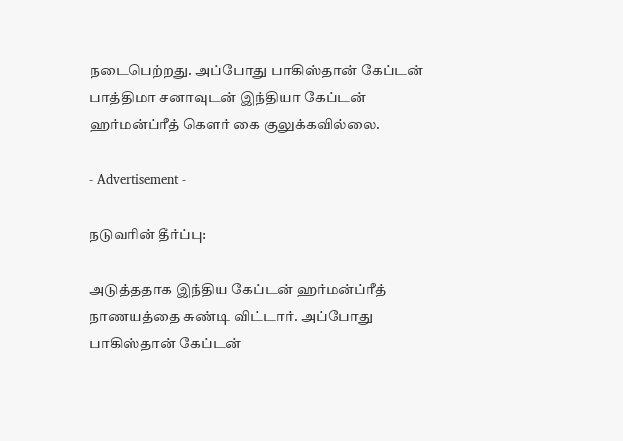நடைபெற்றது. அப்போது பாகிஸ்தான் கேப்டன் பாத்திமா சனாவுடன் இந்தியா கேப்டன் ஹர்மன்ப்ரீத் கௌர் கை குலுக்கவில்லை.

- Advertisement -

நடுவரின் தீர்ப்பு:

அடுத்ததாக இந்திய கேப்டன் ஹர்மன்ப்ரீத் நாணயத்தை சுண்டி விட்டார். அப்போது பாகிஸ்தான் கேப்டன்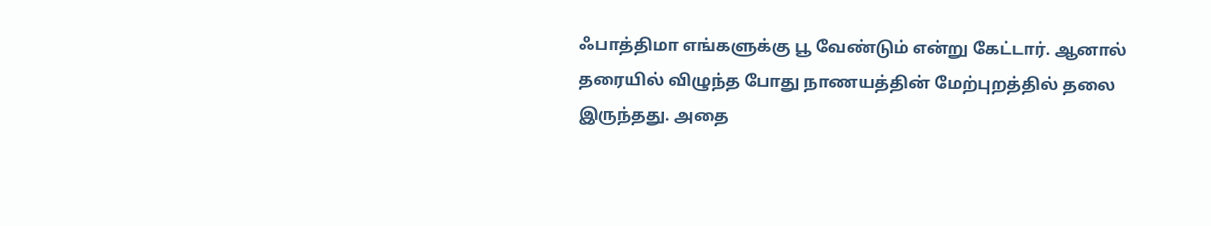ஃபாத்திமா எங்களுக்கு பூ வேண்டும் என்று கேட்டார். ஆனால் தரையில் விழுந்த போது நாணயத்தின் மேற்புறத்தில் தலை இருந்தது. அதை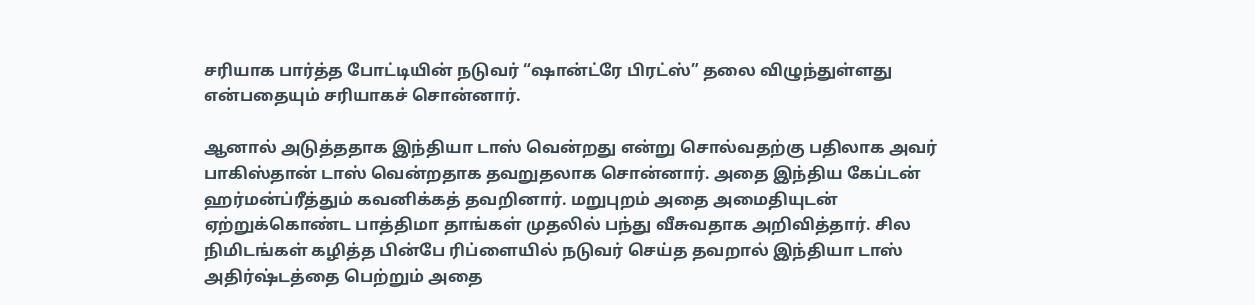சரியாக பார்த்த போட்டியின் நடுவர் “ஷான்ட்ரே பிரட்ஸ்” தலை விழுந்துள்ளது என்பதையும் சரியாகச் சொன்னார்.

ஆனால் அடுத்ததாக இந்தியா டாஸ் வென்றது என்று சொல்வதற்கு பதிலாக அவர் பாகிஸ்தான் டாஸ் வென்றதாக தவறுதலாக சொன்னார். அதை இந்திய கேப்டன் ஹர்மன்ப்ரீத்தும் கவனிக்கத் தவறினார். மறுபுறம் அதை அமைதியுடன் ஏற்றுக்கொண்ட பாத்திமா தாங்கள் முதலில் பந்து வீசுவதாக அறிவித்தார். சில நிமிடங்கள் கழித்த பின்பே ரிப்ளையில் நடுவர் செய்த தவறால் இந்தியா டாஸ் அதிர்ஷ்டத்தை பெற்றும் அதை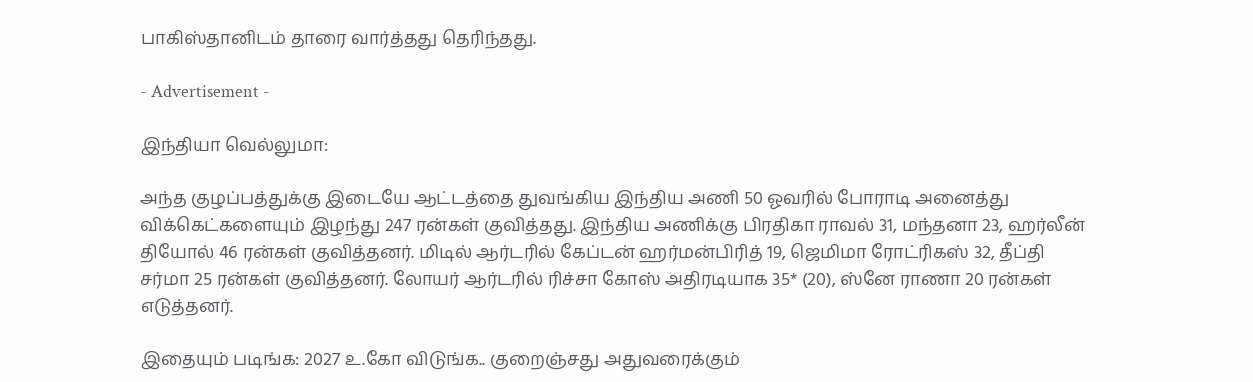பாகிஸ்தானிடம் தாரை வார்த்தது தெரிந்தது.

- Advertisement -

இந்தியா வெல்லுமா:

அந்த குழப்பத்துக்கு இடையே ஆட்டத்தை துவங்கிய இந்திய அணி 50 ஓவரில் போராடி அனைத்து விக்கெட்களையும் இழந்து 247 ரன்கள் குவித்தது. இந்திய அணிக்கு பிரதிகா ராவல் 31, மந்தனா 23, ஹர்லீன் தியோல் 46 ரன்கள் குவித்தனர். மிடில் ஆர்டரில் கேப்டன் ஹர்மன்பிரித் 19, ஜெமிமா ரோட்ரிகஸ் 32, தீப்தி சர்மா 25 ரன்கள் குவித்தனர். லோயர் ஆர்டரில் ரிச்சா கோஸ் அதிரடியாக 35* (20), ஸ்னே ராணா 20 ரன்கள் எடுத்தனர்.

இதையும் படிங்க: 2027 உ.கோ விடுங்க.. குறைஞ்சது அதுவரைக்கும்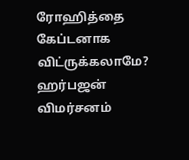ரோஹித்தை கேப்டனாக விட்ருக்கலாமே? ஹர்பஜன் விமர்சனம்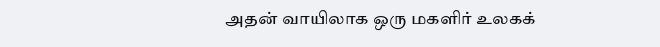அதன் வாயிலாக ஒரு மகளிர் உலகக்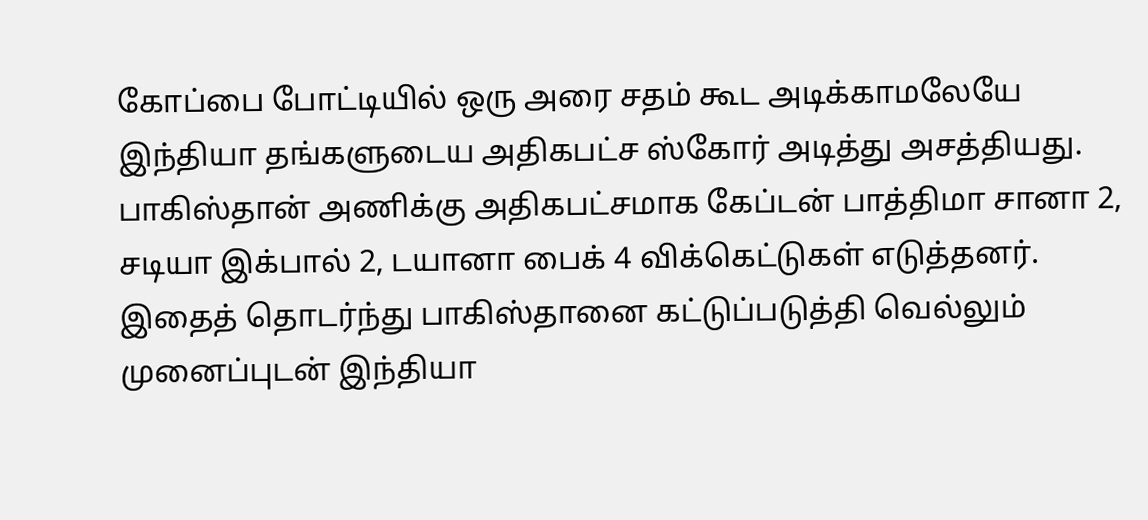கோப்பை போட்டியில் ஒரு அரை சதம் கூட அடிக்காமலேயே இந்தியா தங்களுடைய அதிகபட்ச ஸ்கோர் அடித்து அசத்தியது. பாகிஸ்தான் அணிக்கு அதிகபட்சமாக கேப்டன் பாத்திமா சானா 2, சடியா இக்பால் 2, டயானா பைக் 4 விக்கெட்டுகள் எடுத்தனர். இதைத் தொடர்ந்து பாகிஸ்தானை கட்டுப்படுத்தி வெல்லும் முனைப்புடன் இந்தியா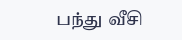பந்து வீசி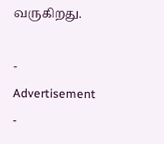வருகிறது.

- Advertisement -